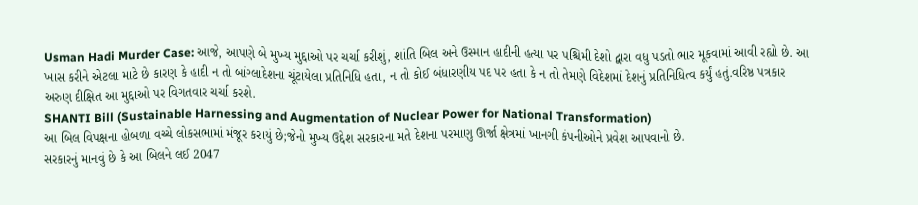Usman Hadi Murder Case: આજે, આપણે બે મુખ્ય મુદ્દાઓ પર ચર્ચા કરીશું, શાંતિ બિલ અને ઉસ્માન હાદીની હત્યા પર પશ્ચિમી દેશો દ્વારા વધુ પડતો ભાર મૂકવામાં આવી રહ્યો છે. આ ખાસ કરીને એટલા માટે છે કારણ કે હાદી ન તો બાંગ્લાદેશના ચૂંટાયેલા પ્રતિનિધિ હતા, ન તો કોઈ બંધારણીય પદ પર હતા કે ન તો તેમણે વિદેશમાં દેશનું પ્રતિનિધિત્વ કર્યું હતું.વરિષ્ઠ પત્રકાર અરુણ દીક્ષિત આ મુદ્દાઓ પર વિગતવાર ચર્ચા કરશે.
SHANTI Bill (Sustainable Harnessing and Augmentation of Nuclear Power for National Transformation)
આ બિલ વિપક્ષના હોબળા વચ્ચે લોકસભામાં મંજૂર કરાયું છે;જેનો મુખ્ય ઉદ્દેશ સરકારના મતે દેશના પરમાણુ ઊર્જા ક્ષેત્રમાં ખાનગી કંપનીઓને પ્રવેશ આપવાનો છે.
સરકારનું માનવું છે કે આ બિલને લઈ 2047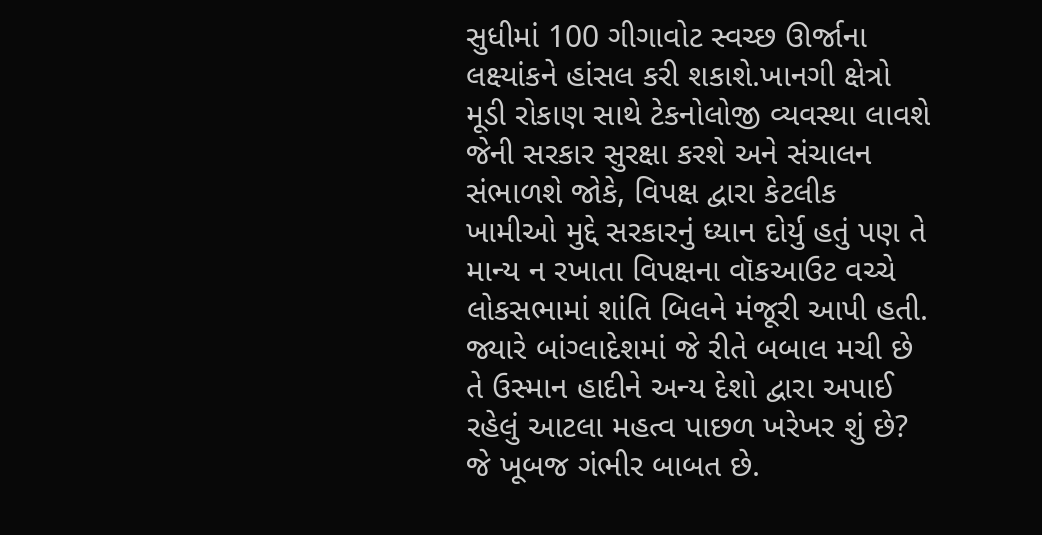સુધીમાં 100 ગીગાવોટ સ્વચ્છ ઊર્જાના લક્ષ્યાંકને હાંસલ કરી શકાશે.ખાનગી ક્ષેત્રો મૂડી રોકાણ સાથે ટેકનોલોજી વ્યવસ્થા લાવશે જેની સરકાર સુરક્ષા કરશે અને સંચાલન સંભાળશે જોકે, વિપક્ષ દ્વારા કેટલીક ખામીઓ મુદ્દે સરકારનું ધ્યાન દોર્યુ હતું પણ તે માન્ય ન રખાતા વિપક્ષના વૉકઆઉટ વચ્ચે લોકસભામાં શાંતિ બિલને મંજૂરી આપી હતી.
જ્યારે બાંગ્લાદેશમાં જે રીતે બબાલ મચી છે તે ઉસ્માન હાદીને અન્ય દેશો દ્વારા અપાઈ રહેલું આટલા મહત્વ પાછળ ખરેખર શું છે? જે ખૂબજ ગંભીર બાબત છે.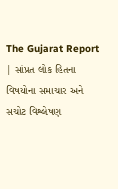The Gujarat Report | સાંપ્રત લોક હિતના વિષયોના સમાચાર અને સચોટ વિશ્લેષણ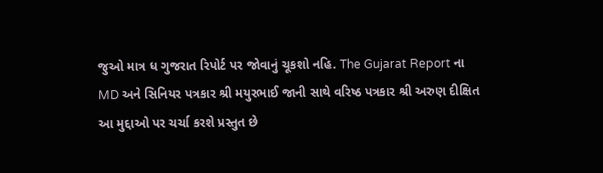જુઓ માત્ર ધ ગુજરાત રિપોર્ટ પર જોવાનું ચૂકશો નહિ. The Gujarat Report ના MD અને સિનિયર પત્રકાર શ્રી મયુરભાઈ જાની સાથે વરિષ્ઠ પત્રકાર શ્રી અરુણ દીક્ષિત આ મુદ્દાઓ પર ચર્ચા કરશે પ્રસ્તુત છે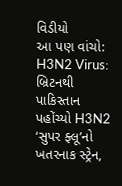વિડીયો
આ પણ વાંચો:
H3N2 Virus: બ્રિટનથી પાકિસ્તાન પહોંચ્યો H3N2 ‘સુપર ફ્લૂ’નો ખતરનાક સ્ટ્રેન,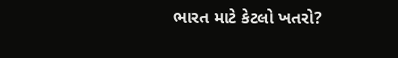ભારત માટે કેટલો ખતરો?